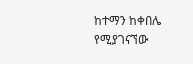ከተማን ከቀበሌ የሚያገናኘው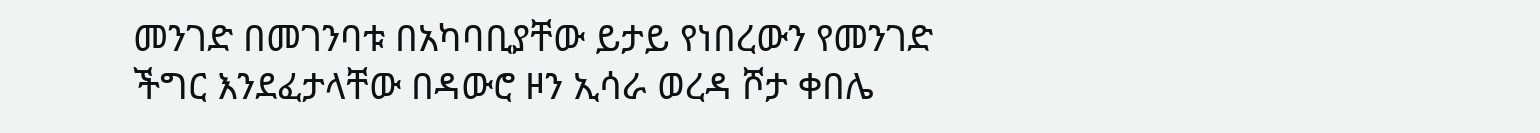መንገድ በመገንባቱ በአካባቢያቸው ይታይ የነበረውን የመንገድ ችግር እንደፈታላቸው በዳውሮ ዞን ኢሳራ ወረዳ ሾታ ቀበሌ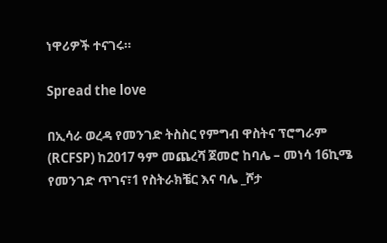ነዋሪዎች ተናገሩ።

Spread the love

በኢሳራ ወረዳ የመንገድ ትስስር የምግብ ዋስትና ፕሮግራም (RCFSP) ከ2017 ዓም መጨረሻ ጀመሮ ከባሌ – መነሳ 16ኪሜ የመንገድ ጥገና፣1 የስትራክቼር እና ባሌ _ሾታ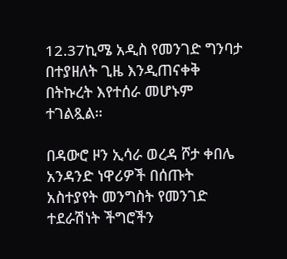12.37ኪሜ አዲስ የመንገድ ግንባታ በተያዘለት ጊዜ እንዲጠናቀቅ በትኩረት እየተሰራ መሆኑም ተገልጿል።

በዳውሮ ዞን ኢሳራ ወረዳ ሾታ ቀበሌ አንዳንድ ነዋሪዎች በሰጡት አስተያየት መንግስት የመንገድ ተደራሽነት ችግሮችን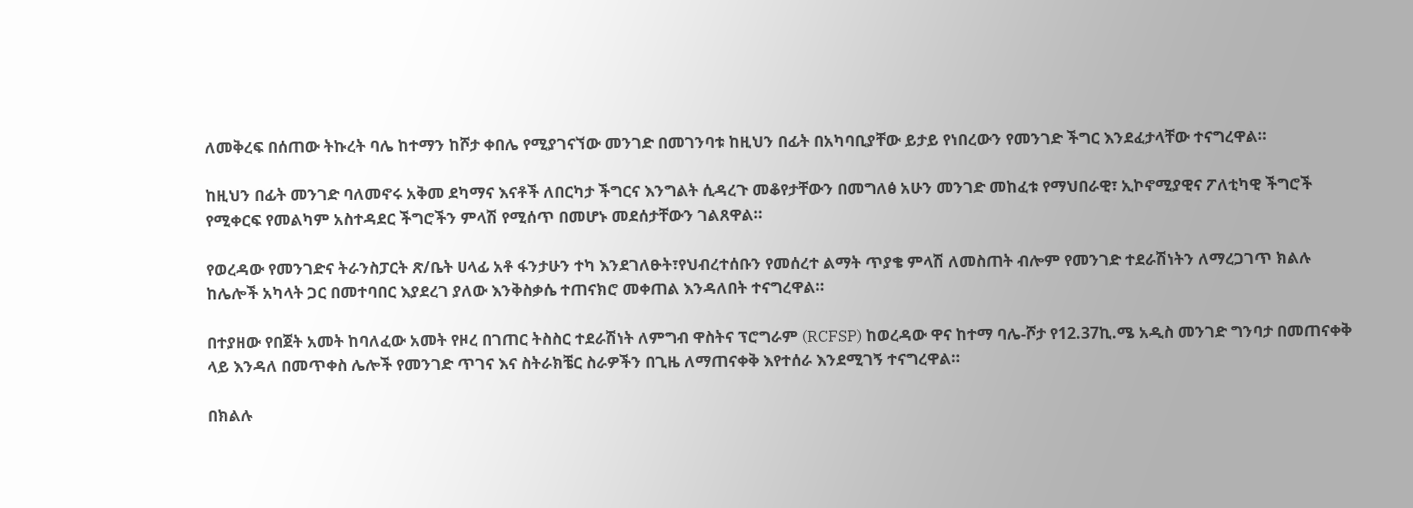ለመቅረፍ በሰጠው ትኩረት ባሌ ከተማን ከሾታ ቀበሌ የሚያገናኘው መንገድ በመገንባቱ ከዚህን በፊት በአካባቢያቸው ይታይ የነበረውን የመንገድ ችግር እንደፈታላቸው ተናግረዋል።

ከዚህን በፊት መንገድ ባለመኖሩ አቅመ ደካማና እናቶች ለበርካታ ችግርና እንግልት ሲዳረጉ መቆየታቸውን በመግለፅ አሁን መንገድ መከፈቱ የማህበራዊ፣ ኢኮኖሚያዊና ፖለቲካዊ ችግሮች የሚቀርፍ የመልካም አስተዳደር ችግሮችን ምላሽ የሚሰጥ በመሆኑ መደሰታቸውን ገልጸዋል።

የወረዳው የመንገድና ትራንስፓርት ጽ/ቤት ሀላፊ አቶ ፋንታሁን ተካ እንደገለፁት፣የህብረተሰቡን የመሰረተ ልማት ጥያቄ ምላሽ ለመስጠት ብሎም የመንገድ ተደራሽነትን ለማረጋገጥ ክልሉ ከሌሎች አካላት ጋር በመተባበር እያደረገ ያለው እንቅስቃሴ ተጠናክሮ መቀጠል እንዳለበት ተናግረዋል።

በተያዘው የበጀት አመት ከባለፈው አመት የዞረ በገጠር ትስስር ተደራሽነት ለምግብ ዋስትና ፕሮግራም (RCFSP) ከወረዳው ዋና ከተማ ባሌ-ሾታ የ12.37ኪ.ሜ አዲስ መንገድ ግንባታ በመጠናቀቅ ላይ እንዳለ በመጥቀስ ሌሎች የመንገድ ጥገና እና ስትራክቼር ስራዎችን በጊዜ ለማጠናቀቅ እየተሰራ እንደሚገኝ ተናግረዋል።

በክልሉ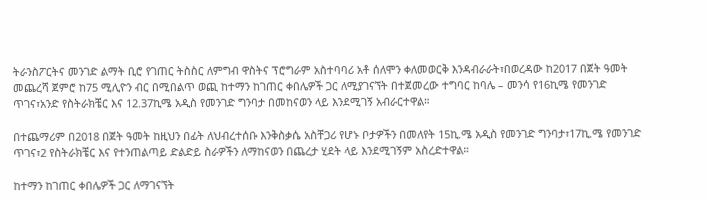ትራንስፖርትና መንገድ ልማት ቢሮ የገጠር ትስስር ለምግብ ዋስትና ፕሮግራም አስተባባሪ አቶ ሰለሞን ቀለመወርቅ እንዳብራራት፣በወረዳው ከ2017 በጀት ዓመት መጨረሻ ጀምሮ ከ75 ሚሊዮን ብር በሚበልጥ ወጪ ከተማን ከገጠር ቀበሌዎች ጋር ለሚያገናኘት በተጀመረው ተግባር ከባሌ – መንሳ የ16ኪሜ የመንገድ ጥገና፣አንድ የስትራክቼር እና 12.37ኪሜ አዲስ የመንገድ ግንባታ በመከናወን ላይ እንደሚገኝ አብራርተዋል።

በተጨማሪም በ2018 በጀት ዓመት ከዚህን በፊት ለህብረተሰቡ እንቅስቃሴ አስቸጋሪ የሆኑ ቦታዎችን በመለየት 15ኪ.ሜ አዲስ የመንገድ ግንባታ፣17ኪ.ሜ የመንገድ ጥገና፣2 የስትራክቼር እና የተንጠልጣይ ድልድይ ስራዎችን ለማከናወን በጨረታ ሂደት ላይ እንደሚገኝም አስረድተዋል።

ከተማን ከገጠር ቀበሌዎች ጋር ለማገናኘት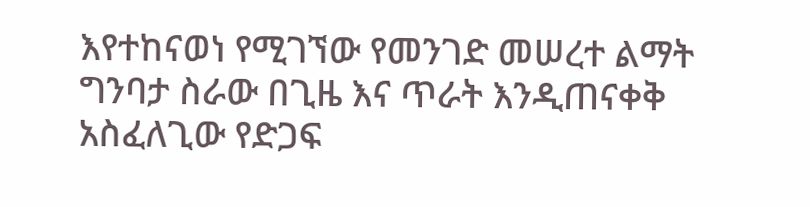እየተከናወነ የሚገኘው የመንገድ መሠረተ ልማት ግንባታ ስራው በጊዜ እና ጥራት እንዲጠናቀቅ አስፈለጊው የድጋፍ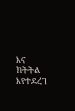እና ክትትል እየተደረገ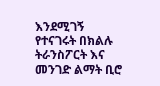እንደሚገኝ የተናገሩት በክልሉ ትራንስፖርት እና መንገድ ልማት ቢሮ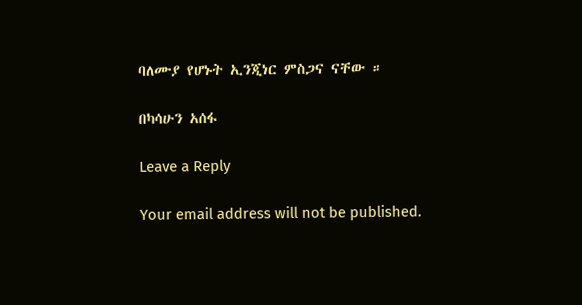ባለሙያ የሆኑት ኢንጂነር ምስጋና ናቸው ።

በካሳሁን አሰፋ

Leave a Reply

Your email address will not be published.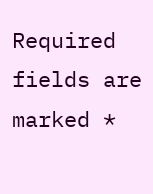Required fields are marked *